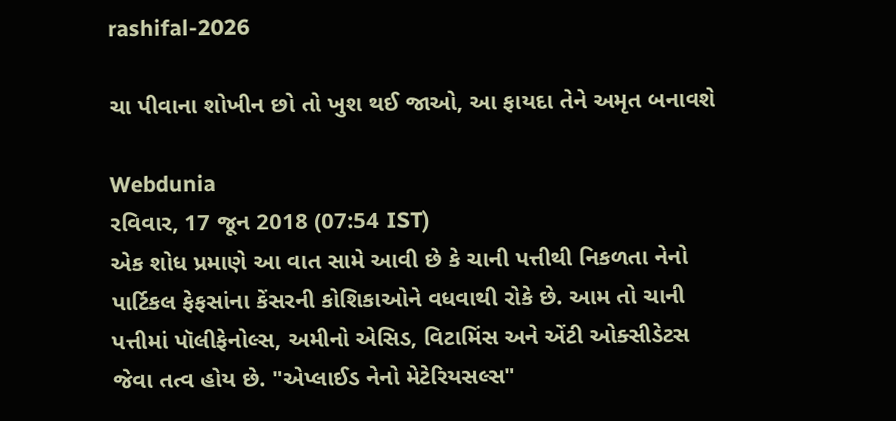rashifal-2026

ચા પીવાના શોખીન છો તો ખુશ થઈ જાઓ, આ ફાયદા તેને અમૃત બનાવશે

Webdunia
રવિવાર, 17 જૂન 2018 (07:54 IST)
એક શોધ પ્રમાણે આ વાત સામે આવી છે કે ચાની પત્તીથી નિકળતા નેનો પાર્ટિકલ ફેફસાંના કેંસરની કોશિકાઓને વધવાથી રોકે છે. આમ તો ચાની પત્તીમાં પૉલીફેનોલ્સ, અમીનો એસિડ, વિટામિંસ અને એંટી ઓક્સીડેટસ જેવા તત્વ હોય છે. "એપ્લાઈડ નેનો મેટેરિયસલ્સ"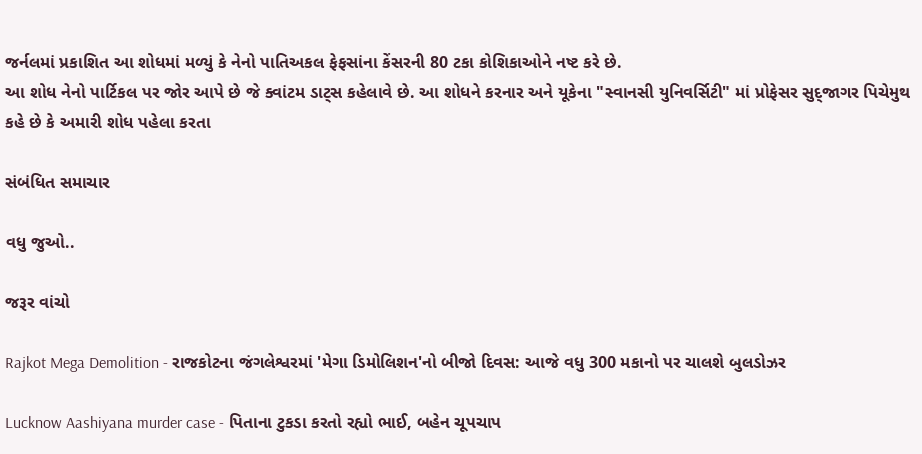જર્નલમાં પ્રકાશિત આ શોધમાં મળ્યું કે નેનો પાતિઅકલ ફેફસાંના કેંસરની 80 ટકા કોશિકાઓને નષ્ટ કરે છે.
આ શોધ નેનો પાર્ટિકલ પર જોર આપે છે જે ક્વાંટમ ડાટ્સ કહેલાવે છે. આ શોધને કરનાર અને યૂકેના "સ્વાનસી યુનિવર્સિટી" માં પ્રોફેસર સુદ્જાગર પિચેમુથ કહે છે કે અમારી શોધ પહેલા કરતા

સંબંધિત સમાચાર

વધુ જુઓ..

જરૂર વાંચો

Rajkot Mega Demolition - રાજકોટના જંગલેશ્વરમાં 'મેગા ડિમોલિશન'નો બીજો દિવસ: આજે વધુ 300 મકાનો પર ચાલશે બુલડોઝર

Lucknow Aashiyana murder case - પિતાના ટુકડા કરતો રહ્યો ભાઈ, બહેન ચૂપચાપ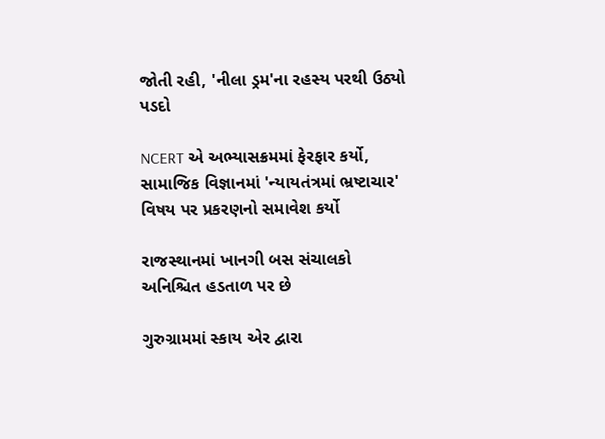જોતી રહી, 'નીલા ડ્રમ'ના રહસ્ય પરથી ઉઠ્યો પડદો

NCERT એ અભ્યાસક્રમમાં ફેરફાર કર્યો, સામાજિક વિજ્ઞાનમાં 'ન્યાયતંત્રમાં ભ્રષ્ટાચાર' વિષય પર પ્રકરણનો સમાવેશ કર્યો

રાજસ્થાનમાં ખાનગી બસ સંચાલકો અનિશ્ચિત હડતાળ પર છે

ગુરુગ્રામમાં સ્કાય એર દ્વારા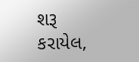શરૂ કરાયેલ,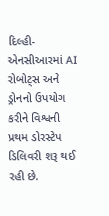દિલ્હી-એનસીઆરમાં AI રોબોટ્સ અને ડ્રોનનો ઉપયોગ કરીને વિશ્વની પ્રથમ ડોરસ્ટેપ ડિલિવરી શરૂ થઈ રહી છે.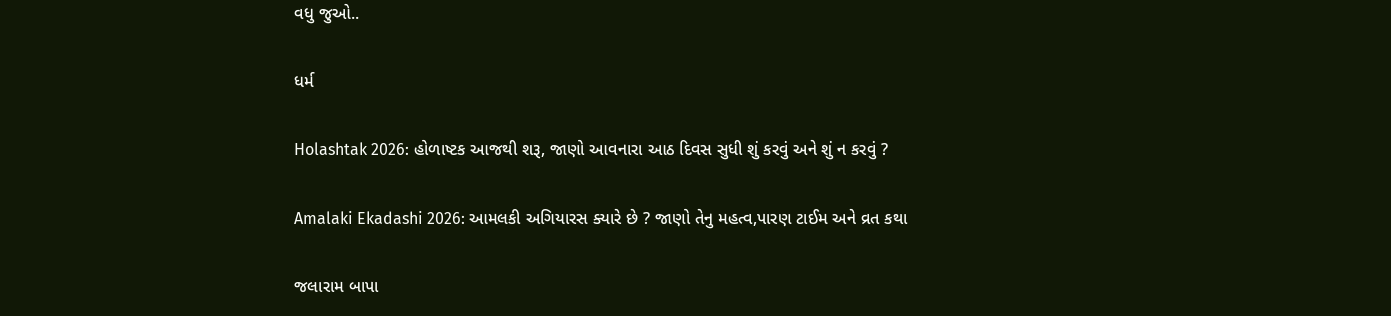વધુ જુઓ..

ધર્મ

Holashtak 2026: હોળાષ્ટક આજથી શરૂ, જાણો આવનારા આઠ દિવસ સુધી શું કરવું અને શું ન કરવું ?

Amalaki Ekadashi 2026: આમલકી અગિયારસ ક્યારે છે ? જાણો તેનુ મહત્વ,પારણ ટાઈમ અને વ્રત કથા

જલારામ બાપા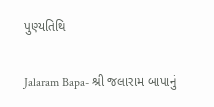પુણ્યતિથિ

Jalaram Bapa- શ્રી જલારામ બાપાનું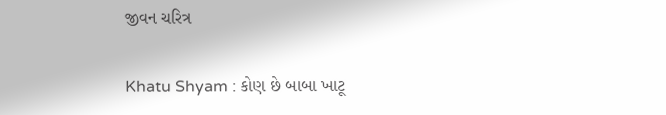જીવન ચરિત્ર

Khatu Shyam : કોણ છે બાબા ખાટૂ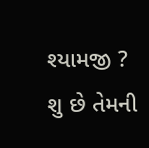શ્યામજી ? શુ છે તેમની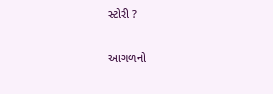સ્ટોરી ?

આગળનો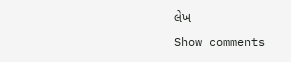લેખ
Show comments